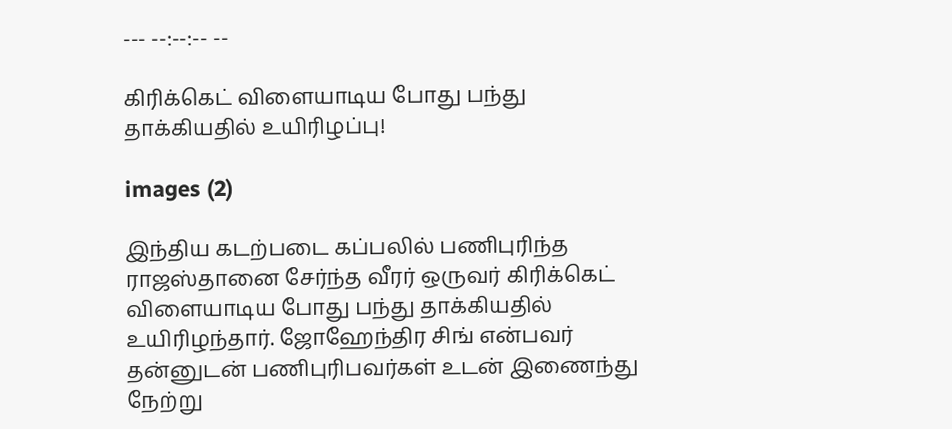--- --:--:-- --

கிரிக்கெட் விளையாடிய போது பந்து தாக்கியதில் உயிரிழப்பு!

images (2)

இந்திய கடற்படை கப்பலில் பணிபுரிந்த ராஜஸ்தானை சேர்ந்த வீரர் ஒருவர் கிரிக்கெட் விளையாடிய போது பந்து தாக்கியதில் உயிரிழந்தார். ஜோஹேந்திர சிங் என்பவர் தன்னுடன் பணிபுரிபவர்கள் உடன் இணைந்து நேற்று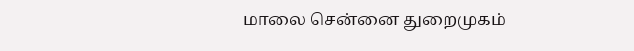மாலை சென்னை துறைமுகம்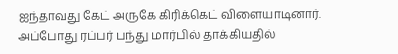ஐந்தாவது கேட் அருகே கிரிக்கெட் விளையாடினார். அப்போது ரப்பர் பந்து மார்பில் தாக்கியதில்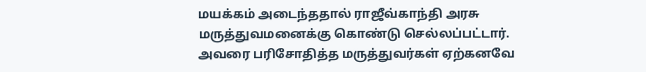மயக்கம் அடைந்ததால் ராஜீவ்காந்தி அரசு மருத்துவமனைக்கு கொண்டு செல்லப்பட்டார். அவரை பரிசோதித்த மருத்துவர்கள் ஏற்கனவே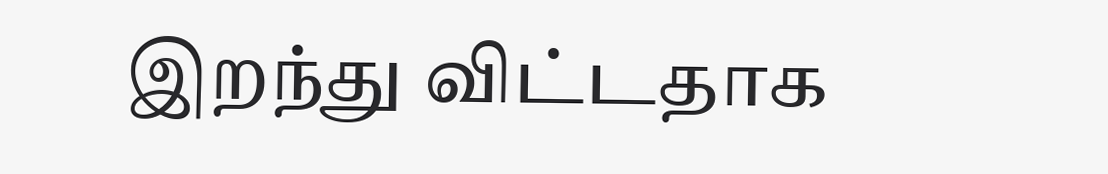இறந்து விட்டதாக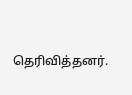தெரிவித்தனர்.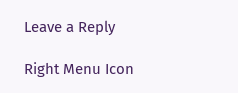Leave a Reply

Right Menu Icon